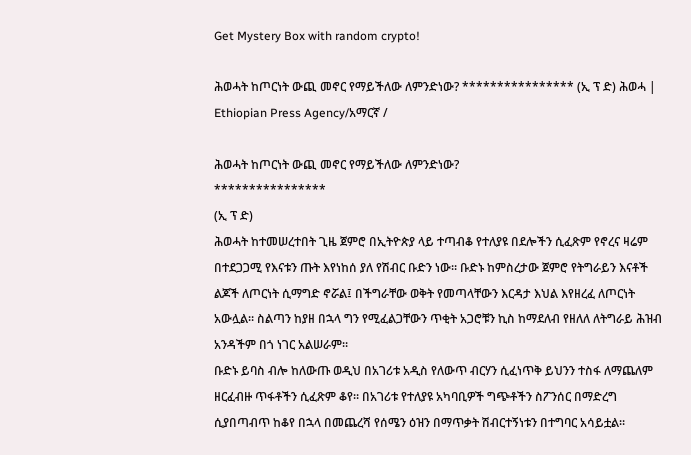Get Mystery Box with random crypto!

ሕወሓት ከጦርነት ውጪ መኖር የማይችለው ለምንድነው? **************** (ኢ ፕ ድ) ሕወሓ | Ethiopian Press Agency/አማርኛ /

ሕወሓት ከጦርነት ውጪ መኖር የማይችለው ለምንድነው?
****************
(ኢ ፕ ድ)
ሕወሓት ከተመሠረተበት ጊዜ ጀምሮ በኢትዮጵያ ላይ ተጣብቆ የተለያዩ በደሎችን ሲፈጽም የኖረና ዛሬም በተደጋጋሚ የእናቱን ጡት እየነከሰ ያለ የሽብር ቡድን ነው። ቡድኑ ከምስረታው ጀምሮ የትግራይን እናቶች ልጆች ለጦርነት ሲማግድ ኖሯል፤ በችግራቸው ወቅት የመጣላቸውን እርዳታ እህል እየዘረፈ ለጦርነት አውሏል። ስልጣን ከያዘ በኋላ ግን የሚፈልጋቸውን ጥቂት አጋሮቹን ኪስ ከማደለብ የዘለለ ለትግራይ ሕዝብ አንዳችም በጎ ነገር አልሠራም።
ቡድኑ ይባስ ብሎ ከለውጡ ወዲህ በአገሪቱ አዲስ የለውጥ ብርሃን ሲፈነጥቅ ይህንን ተስፋ ለማጨለም ዘርፈብዙ ጥፋቶችን ሲፈጽም ቆየ። በአገሪቱ የተለያዩ አካባቢዎች ግጭቶችን ስፖንሰር በማድረግ ሲያበጣብጥ ከቆየ በኋላ በመጨረሻ የሰሜን ዕዝን በማጥቃት ሽብርተኝነቱን በተግባር አሳይቷል።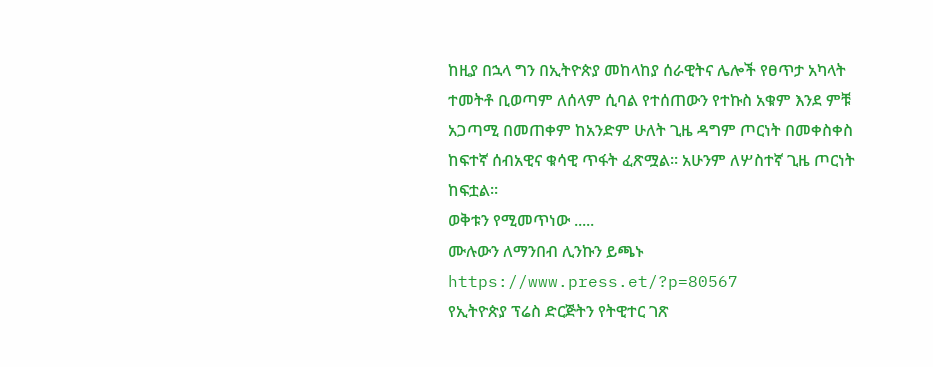ከዚያ በኋላ ግን በኢትዮጵያ መከላከያ ሰራዊትና ሌሎች የፀጥታ አካላት ተመትቶ ቢወጣም ለሰላም ሲባል የተሰጠውን የተኩስ አቁም እንደ ምቹ አጋጣሚ በመጠቀም ከአንድም ሁለት ጊዜ ዳግም ጦርነት በመቀስቀስ ከፍተኛ ሰብአዊና ቁሳዊ ጥፋት ፈጽሟል። አሁንም ለሦስተኛ ጊዜ ጦርነት ከፍቷል።
ወቅቱን የሚመጥነው .....
ሙሉውን ለማንበብ ሊንኩን ይጫኑ
https://www.press.et/?p=80567
የኢትዮጵያ ፕሬስ ድርጅትን የትዊተር ገጽ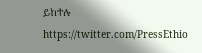ይከተሉ
https://twitter.com/PressEthio